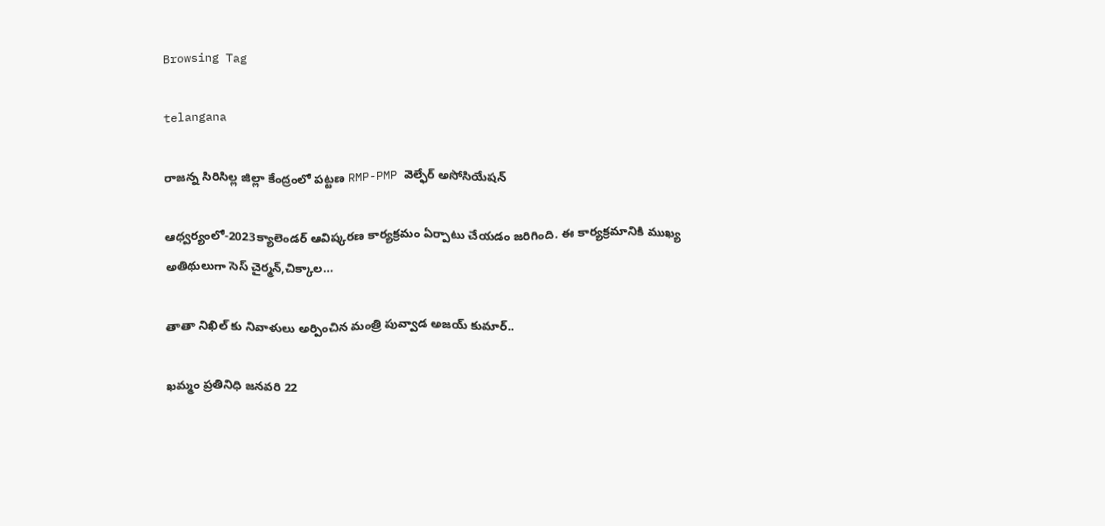Browsing Tag

telangana

రాజన్న సిరిసిల్ల జిల్లా కేంద్రంలో పట్టణ RMP-PMP వెల్ఫేర్ అసోసియేషన్

ఆధ్వర్యంలో-2023క్యాలెండర్ ఆవిష్కరణ కార్యక్రమం ఏర్పాటు చేయడం జరిగింది. ఈ కార్యక్రమానికి ముఖ్య అతిథులుగా సెస్ చైర్మన్,చిక్కాల…

తాతా నిఖిల్ కు నివాళులు అర్పించిన మంత్రి పువ్వాడ అజయ్ కుమార్..

ఖమ్మం ప్రతినిధి జనవరి 22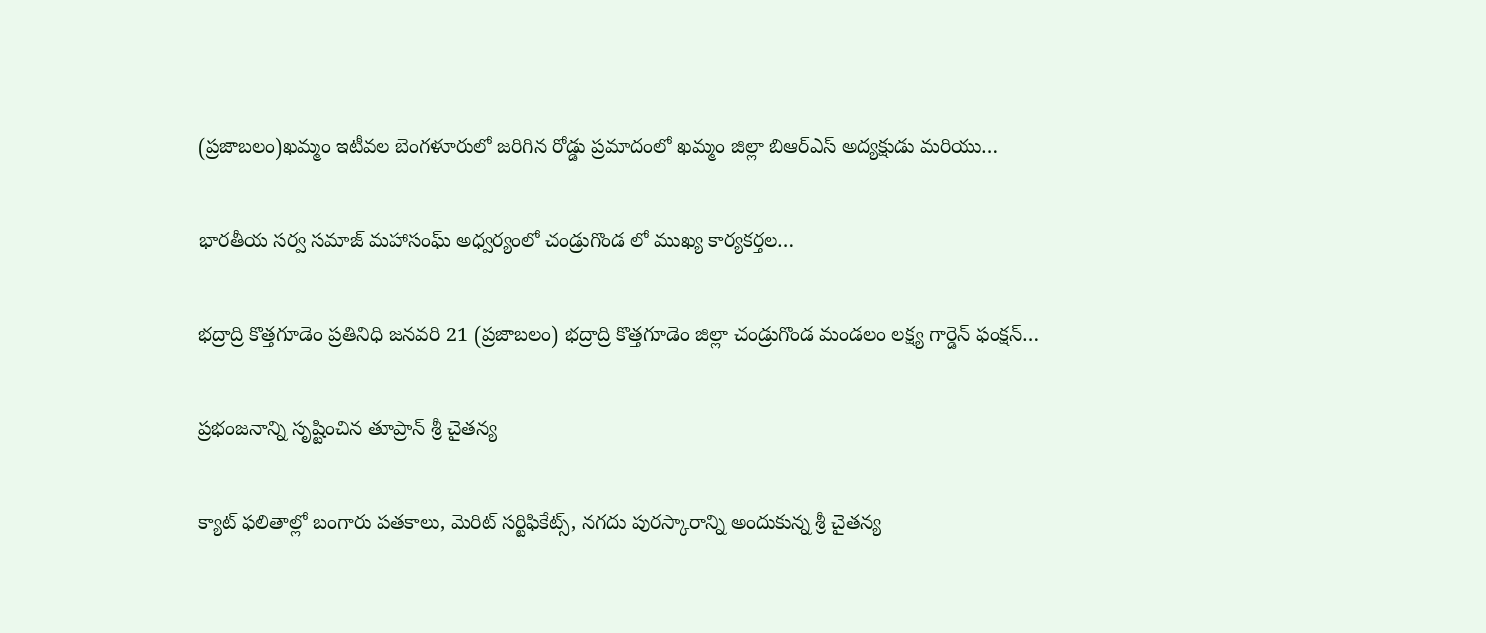(ప్రజాబలం)ఖమ్మం ఇటీవల బెంగళూరులో జరిగిన రోడ్డు ప్రమాదంలో ఖమ్మం జిల్లా బిఆర్ఎస్ అద్యక్షుడు మరియు…

భారతీయ సర్వ సమాజ్ మహాసంఘ్ అధ్వర్యంలో చండ్రుగొండ లో ముఖ్య కార్యకర్తల…

భద్రాద్రి కొత్తగూడెం ప్రతినిధి జనవరి 21 (ప్రజాబలం) భద్రాద్రి కొత్తగూడెం జిల్లా చండ్రుగొండ మండలం లక్ష్య గార్డెన్ ఫంక్షన్…

ప్రభంజనాన్ని సృష్టించిన తూప్రాన్‌ శ్రీ చైతన్య

క్యాట్‌ ఫలితాల్లో బంగారు పతకాలు, మెరిట్‌ సర్టిఫికేట్స్‌, నగదు పురస్కారాన్ని అందుకున్న శ్రీ చైతన్య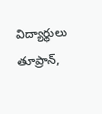విద్యార్థులు తూప్రాన్‌,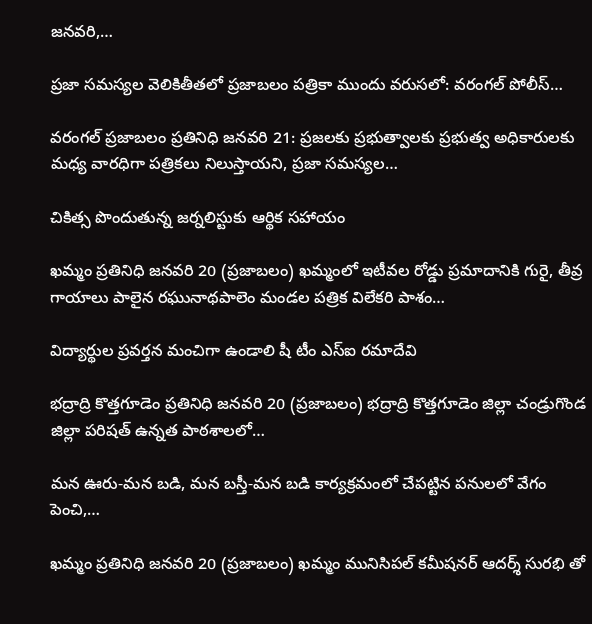జనవరి,…

ప్రజా సమస్యల వెలికితీతలో ప్రజాబలం పత్రికా ముందు వరుసలో: వరంగల్ పోలీస్…

వరంగల్ ప్రజాబలం ప్రతినిధి జనవరి 21: ప్రజలకు ప్రభుత్వాలకు ప్రభుత్వ అధికారులకు మధ్య వారధిగా పత్రికలు నిలుస్తాయని, ప్రజా సమస్యల…

చికిత్స పొందుతున్న జర్నలిస్టుకు ఆర్థిక సహాయం

ఖమ్మం ప్రతినిధి జనవరి 20 (ప్రజాబలం) ఖమ్మంలో ఇటీవల రోడ్డు ప్రమాదానికి గురై, తీవ్ర గాయాలు పాలైన రఘునాథపాలెం మండల పత్రిక విలేకరి పాశం…

విద్యార్థుల ప్రవర్తన మంచిగా ఉండాలి షీ టీం ఎస్ఐ రమాదేవి

భద్రాద్రి కొత్తగూడెం ప్రతినిధి జనవరి 20 (ప్రజాబలం) భద్రాద్రి కొత్తగూడెం జిల్లా చండ్రుగొండ జిల్లా పరిషత్ ఉన్నత పాఠశాలలో…

మన ఊరు-మన బడి, మన బస్తీ-మన బడి కార్యక్రమంలో చేపట్టిన పనులలో వేగం పెంచి,…

ఖమ్మం ప్రతినిధి జనవరి 20 (ప్రజాబలం) ఖమ్మం మునిసిపల్ కమీషనర్ ఆదర్శ్ సురభి తో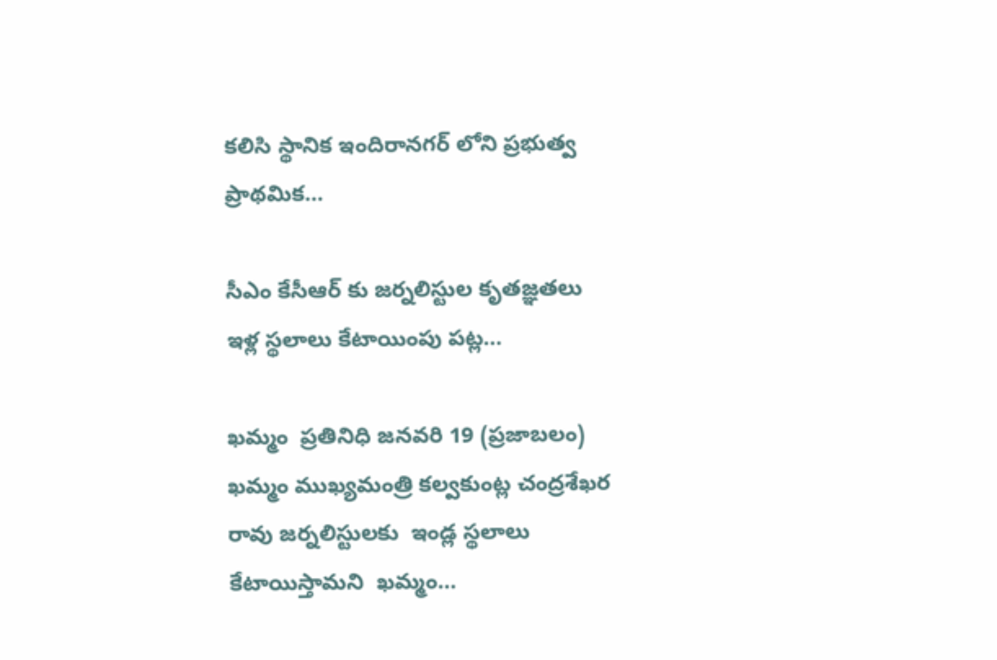కలిసి స్థానిక ఇందిరానగర్ లోని ప్రభుత్వ ప్రాథమిక…

సీఎం కేసీఆర్ కు జర్నలిస్టుల కృతజ్ఞతలు  ఇళ్ల స్థలాలు కేటాయింపు పట్ల…

ఖమ్మం  ప్రతినిధి జనవరి 19 (ప్రజాబలం) ఖమ్మం ముఖ్యమంత్రి కల్వకుంట్ల చంద్రశేఖర రావు జర్నలిస్టులకు  ఇండ్ల స్థలాలు కేటాయిస్తామని  ఖమ్మం…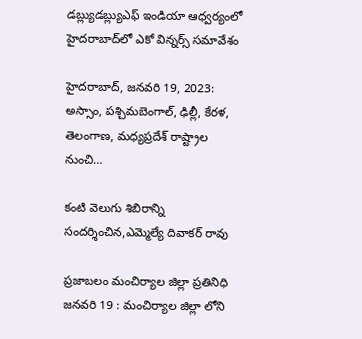డ‌బ్ల్యుడ‌బ్ల్యుఎఫ్ ఇండియా ఆధ్వ‌ర్యంలో హైద‌రాబాద్‌లో ఎకో విన్న‌ర్స్ సమావేశం

హైద‌రాబాద్‌, జ‌న‌వ‌రి 19, 2023: అస్సాం, ప‌శ్చిమ‌బెంగాల్, ఢిల్లీ, కేర‌ళ‌, తెలంగాణ‌, మ‌ధ్య‌ప్ర‌దేశ్ రాష్ట్రాల నుంచి…

కంటి వెలుగు శిబిరాన్ని సందర్శించిన,ఎమ్మెల్యే దివాకర్ రావు

ప్రజాబలం మంచిర్యాల జిల్లా ప్రతినిధి జనవరి 19 : మంచిర్యాల జిల్లా లోని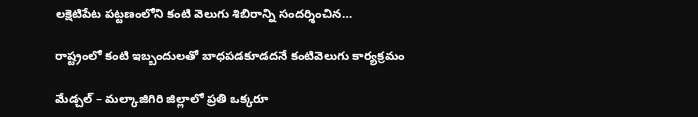లక్షెటిపేట పట్టణంలోని కంటి వెలుగు శిబిరాన్ని సందర్శించిన…

రాష్ట్రంలో కంటి ఇబ్బందులతో బాధపడకూడదనే కంటివెలుగు కార్యక్రమం

మేడ్చల్ – మల్కాజిగిరి జిల్లాలో ప్రతి ఒక్కరూ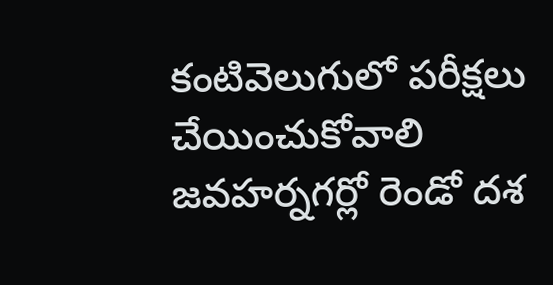కంటివెలుగులో పరీక్షలు చేయించుకోవాలి జవహర్నగర్లో రెండో దశ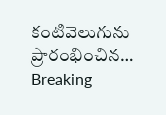కంటివెలుగును ప్రారంభించిన…
Breaking